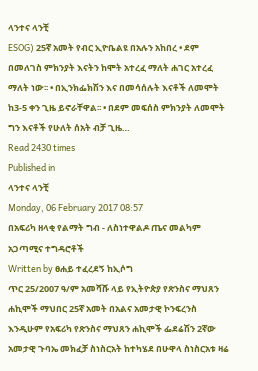ላንተና ላንቺ
ESOG) 25ኛ አመት የብር ኢዮቤልዩ በአሉን አከበረ • ደም በመለገስ ምክንያት እናትን ከሞት አተረፈ ማለት ሐገር አተረፈ ማለት ነው፡፡ • በኢንክፌክሽን እና በመሳሰሉት እናቶች ለመሞት ከ3-5 ቀን ጊዜ ይኖራቸዋል፡፡ • በደም መፍሰስ ምክንያት ለመሞት ግን እናቶች የሁለት ሰአት ብቻ ጊዜ…
Read 2430 times
Published in
ላንተና ላንቺ
Monday, 06 February 2017 08:57
በአፍሪካ ዘላቂ የልማት ግብ - ለስነተዋልዶ ጤና መልካም አጋጣሚና ተግዳሮቶች
Written by ፀሐይ ተፈረደኝ ከኢሶግ
ጥር 25/2007 ዓ/ም አመሻሹ ላይ የኢትዮጵያ የጽንስና ማህጸን ሐኪሞች ማህበር 25ኛ አመት በአልና አመታዊ ኮንፍረንስ እንዲሁም የአፍሪካ የጽንስና ማህጸን ሐኪሞች ፌደሬሽን 2ኛው አመታዊ ጉባኤ መክፈቻ ስነስርአት ከተካሄደ በሁዋላ ስነስርአቱ ዛሬ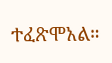ተፈጽሞአል።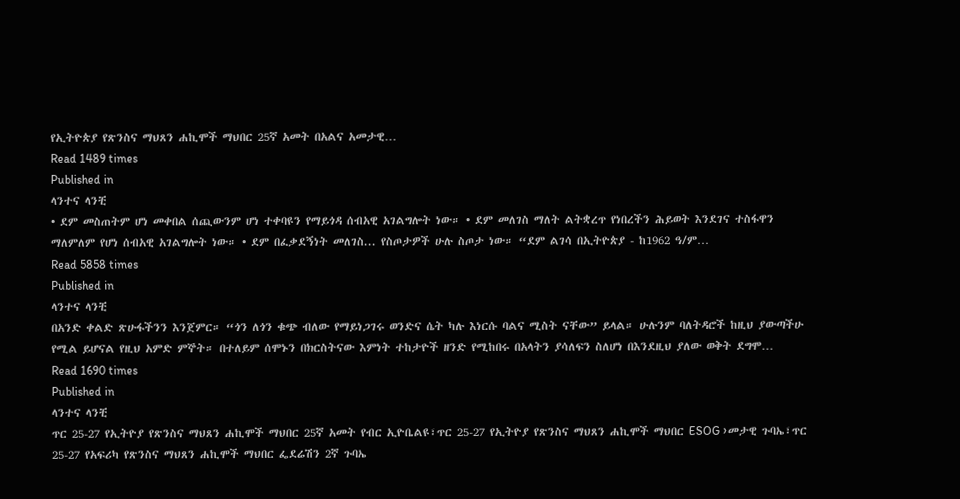የኢትዮጵያ የጽንስና ማህጸን ሐኪሞች ማህበር 25ኛ አመት በአልና አመታዊ…
Read 1489 times
Published in
ላንተና ላንቺ
• ደም መስጠትም ሆነ መቀበል ሰጪውንም ሆነ ተቀባዩን የማይጎዳ ሰብአዊ አገልግሎት ነው። • ደም መለገስ ማለት ልትቋረጥ የነበረችን ሕይወት እንደገና ተስፋዋን ማለምለም የሆነ ሰብአዊ አገልግሎት ነው። • ደም በፈቃደኝነት መለገስ... የስጦታዎች ሁሉ ስጦታ ነው። “ደም ልገሳ በኢትዮጵያ - ከ1962 ዓ/ም…
Read 5858 times
Published in
ላንተና ላንቺ
በአንድ ቀልድ ጽሁፋችንን እንጀምር። “ጎን ለጎን ቁጭ ብለው የማይነጋገሩ ወንድና ሴት ካሉ እነርሱ ባልና ሚስት ናቸው” ይላል። ሁሉንም ባለትዳሮች ከዚህ ያውጣችሁ የሚል ይሆናል የዚህ አምድ ምኞት። በተለይም ሰሞኑን በክርስትናው እምነት ተከታዮች ዘንድ የሚከበሩ በአላትን ያሳለፍን ስለሆነ በእንደዚህ ያለው ወቅት ደግሞ…
Read 1690 times
Published in
ላንተና ላንቺ
ጥር 25-27 የኢትዮያ የጽንስና ማህጸን ሐኪሞች ማህበር 25ኛ አመት የብር ኢዮቤልዩ፣ጥር 25-27 የኢትዮያ የጽንስና ማህጸን ሐኪሞች ማህበር ESOG ›መታዊ ጉባኤ፣ጥር 25-27 የአፍሪካ የጽንስና ማህጸን ሐኪሞች ማህበር ፌደሬሽን 2ኛ ጉባኤ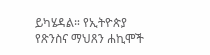ይካሄዳል። የኢትዮጵያ የጽንስና ማህጸን ሐኪሞች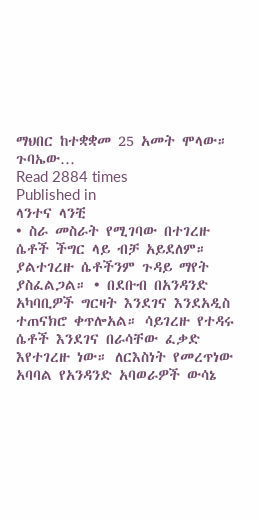ማህበር ከተቋቋመ 25 አመት ሞላው። ጉባኤው…
Read 2884 times
Published in
ላንተና ላንቺ
• ስራ መስራት የሚገባው በተገረዙ ሴቶች ችግር ላይ ብቻ አይደለም። ያልተገረዙ ሴቶችንም ጉዳይ ማየት ያስፈልጋል። • በደቡብ በአንዳንድ አካባቢዎች ግርዛት እንደገና እንደአዲስ ተጠናክሮ ቀጥሎአል። ሳይገረዙ የተዳሩ ሴቶች እንደገና በራሳቸው ፈቃድ እየተገረዙ ነው። ለርእስነት የመረጥነው አባባል የአንዳንድ አባወራዎች ውሳኔ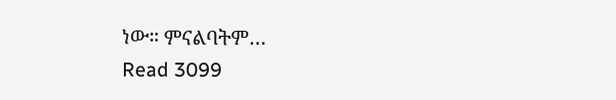ነው። ምናልባትም…
Read 3099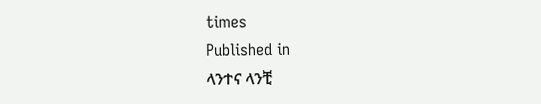times
Published in
ላንተና ላንቺ